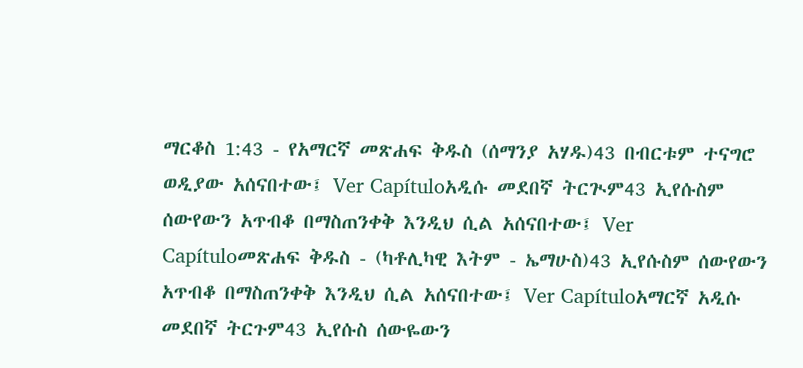ማርቆስ 1:43 - የአማርኛ መጽሐፍ ቅዱስ (ሰማንያ አሃዱ)43 በብርቱም ተናግሮ ወዲያው አሰናበተው፤ Ver Capítuloአዲሱ መደበኛ ትርጒም43 ኢየሱስም ሰውየውን አጥብቆ በማስጠንቀቅ እንዲህ ሲል አሰናበተው፤ Ver Capítuloመጽሐፍ ቅዱስ - (ካቶሊካዊ እትም - ኤማሁስ)43 ኢየሱስም ሰውየውን አጥብቆ በማስጠንቀቅ እንዲህ ሲል አሰናበተው፤ Ver Capítuloአማርኛ አዲሱ መደበኛ ትርጉም43 ኢየሱስ ሰውዬውን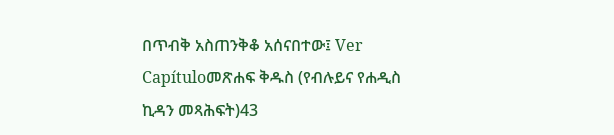በጥብቅ አስጠንቅቆ አሰናበተው፤ Ver Capítuloመጽሐፍ ቅዱስ (የብሉይና የሐዲስ ኪዳን መጻሕፍት)43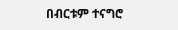በብርቱም ተናግሮ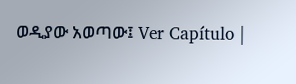ወዲያው አወጣው፤ Ver Capítulo |